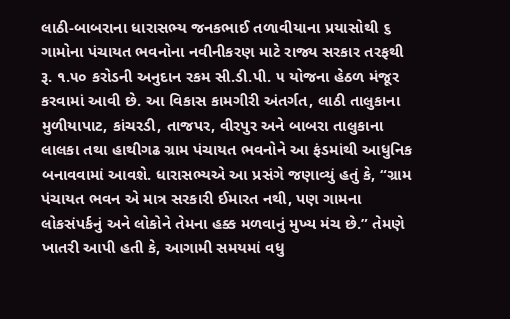લાઠી-બાબરાના ધારાસભ્ય જનકભાઈ તળાવીયાના પ્રયાસોથી ૬ ગામોના પંચાયત ભવનોના નવીનીકરણ માટે રાજ્ય સરકાર તરફથી રૂ. ૧.૫૦ કરોડની અનુદાન રકમ સી.ડી.પી. ૫ યોજના હેઠળ મંજૂર કરવામાં આવી છે. આ વિકાસ કામગીરી અંતર્ગત, લાઠી તાલુકાના મુળીયાપાટ, કાંચરડી, તાજપર, વીરપુર અને બાબરા તાલુકાના લાલકા તથા હાથીગઢ ગ્રામ પંચાયત ભવનોને આ ફંડમાંથી આધુનિક બનાવવામાં આવશે. ધારાસભ્યએ આ પ્રસંગે જણાવ્યું હતું કે, “ગ્રામ પંચાયત ભવન એ માત્ર સરકારી ઈમારત નથી, પણ ગામના લોકસંપર્કનું અને લોકોને તેમના હક્ક મળવાનું મુખ્ય મંચ છે.” તેમણે ખાતરી આપી હતી કે, આગામી સમયમાં વધુ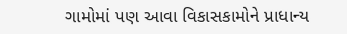ગામોમાં પણ આવા વિકાસકામોને પ્રાધાન્ય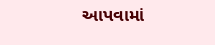આપવામાં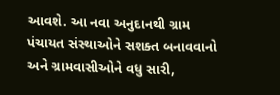આવશે. આ નવા અનુદાનથી ગ્રામ પંચાયત સંસ્થાઓને સશક્ત બનાવવાનો અને ગ્રામવાસીઓને વધુ સારી,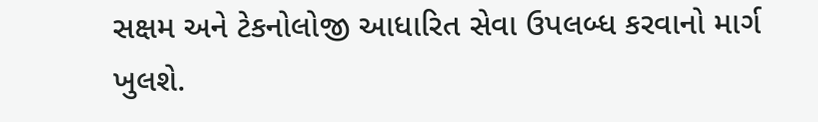સક્ષમ અને ટેકનોલોજી આધારિત સેવા ઉપલબ્ધ કરવાનો માર્ગ ખુલશે.